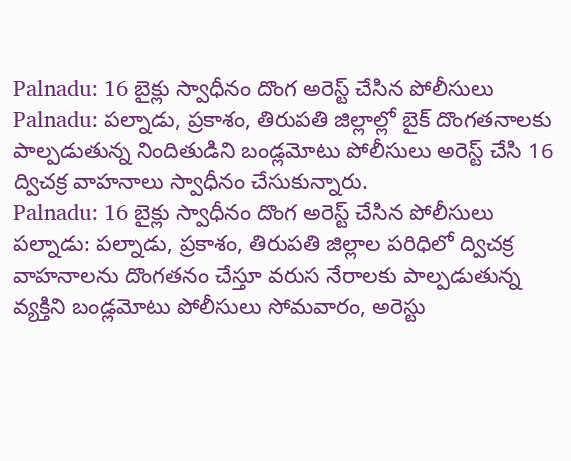Palnadu: 16 బైక్లు స్వాధీనం దొంగ అరెస్ట్ చేసిన పోలీసులు
Palnadu: పల్నాడు, ప్రకాశం, తిరుపతి జిల్లాల్లో బైక్ దొంగతనాలకు పాల్పడుతున్న నిందితుడిని బండ్లమోటు పోలీసులు అరెస్ట్ చేసి 16 ద్విచక్ర వాహనాలు స్వాధీనం చేసుకున్నారు.
Palnadu: 16 బైక్లు స్వాధీనం దొంగ అరెస్ట్ చేసిన పోలీసులు
పల్నాడు: పల్నాడు, ప్రకాశం, తిరుపతి జిల్లాల పరిధిలో ద్విచక్ర వాహనాలను దొంగతనం చేస్తూ వరుస నేరాలకు పాల్పడుతున్న వ్యక్తిని బండ్లమోటు పోలీసులు సోమవారం, అరెస్టు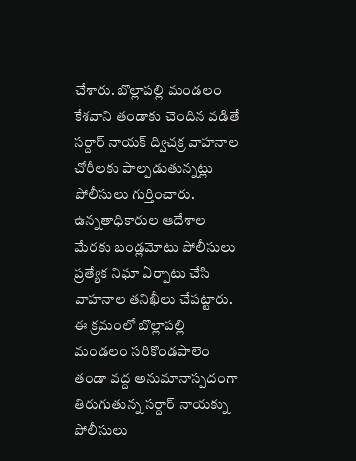చేశారు. బొల్లాపల్లి మండలం కేశవాని తండాకు చెందిన వడితే సర్దార్ నాయక్ ద్విచక్ర వాహనాల చోరీలకు పాల్పడుతున్నట్లు పోలీసులు గుర్తించారు.
ఉన్నతాధికారుల ఆదేశాల మేరకు బండ్లమోటు పోలీసులు ప్రత్యేక నిఘా ఏర్పాటు చేసి వాహనాల తనిఖీలు చేపట్టారు. ఈ క్రమంలో బొల్లాపల్లి మండలం సరికొండపాలెం తండా వద్ద అనుమానాస్పదంగా తిరుగుతున్న సర్దార్ నాయక్ను పోలీసులు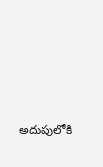అదుపులోకి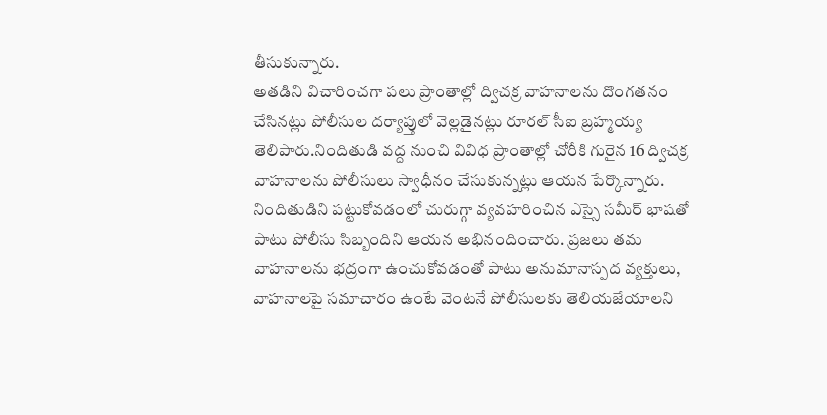తీసుకున్నారు.
అతడిని విచారించగా పలు ప్రాంతాల్లో ద్విచక్ర వాహనాలను దొంగతనం చేసినట్లు పోలీసుల దర్యాప్తులో వెల్లడైనట్లు రూరల్ సీఐ బ్రహ్మయ్య తెలిపారు.నిందితుడి వద్ద నుంచి వివిధ ప్రాంతాల్లో చోరీకి గురైన 16 ద్విచక్ర వాహనాలను పోలీసులు స్వాధీనం చేసుకున్నట్లు ఆయన పేర్కొన్నారు.
నిందితుడిని పట్టుకోవడంలో చురుగ్గా వ్యవహరించిన ఎస్సై సమీర్ భాషతో పాటు పోలీసు సిబ్బందిని ఆయన అభినందించారు. ప్రజలు తమ వాహనాలను భద్రంగా ఉంచుకోవడంతో పాటు అనుమానాస్పద వ్యక్తులు, వాహనాలపై సమాచారం ఉంటే వెంటనే పోలీసులకు తెలియజేయాలని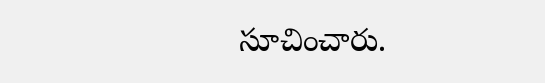సూచించారు.